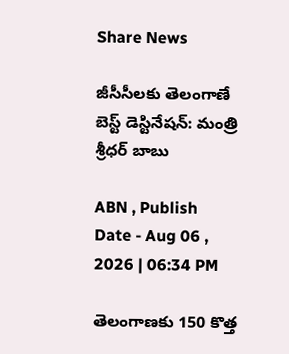Share News

జీసీసీలకు తెలంగాణే బెస్ట్ డెస్టినేషన్: మంత్రి శ్రీధర్ బాబు

ABN , Publish Date - Aug 06 , 2026 | 06:34 PM

తెలంగాణకు 150 కొత్త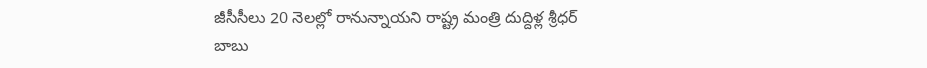జీసీసీలు 20 నెలల్లో రానున్నాయని రాష్ట్ర మంత్రి దుద్దిళ్ల శ్రీధర్ బాబు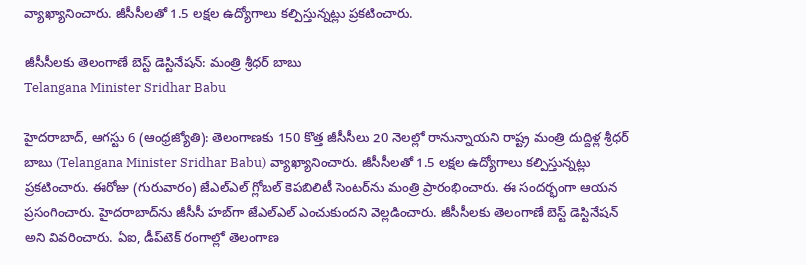వ్యాఖ్యానించారు. జీసీసీలతో 1.5 లక్షల ఉద్యోగాలు కల్పిస్తున్నట్లు ప్రకటించారు.

జీసీసీలకు తెలంగాణే బెస్ట్ డెస్టినేషన్: మంత్రి శ్రీధర్ బాబు
Telangana Minister Sridhar Babu

హైదరాబాద్, ఆగస్టు 6 (ఆంధ్రజ్యోతి): తెలంగాణకు 150 కొత్త జీసీసీలు 20 నెలల్లో రానున్నాయని రాష్ట్ర మంత్రి దుద్దిళ్ల శ్రీధర్ బాబు (Telangana Minister Sridhar Babu) వ్యాఖ్యానించారు. జీసీసీలతో 1.5 లక్షల ఉద్యోగాలు కల్పిస్తున్నట్లు ప్రకటించారు. ఈరోజు (గురువారం) జేఎల్‌ఎల్ గ్లోబల్ కెపబిలిటీ సెంటర్‌ను మంత్రి ప్రారంభించారు. ఈ సందర్భంగా ఆయన ప్రసంగించారు. హైదరాబాద్‌ను జీసీసీ హబ్‌గా జేఎల్‌ఎల్ ఎంచుకుందని వెల్లడించారు. జీసీసీలకు తెలంగాణే బెస్ట్ డెస్టినేషన్ అని వివరించారు. ఏఐ, డీప్‌టెక్ రంగాల్లో తెలంగాణ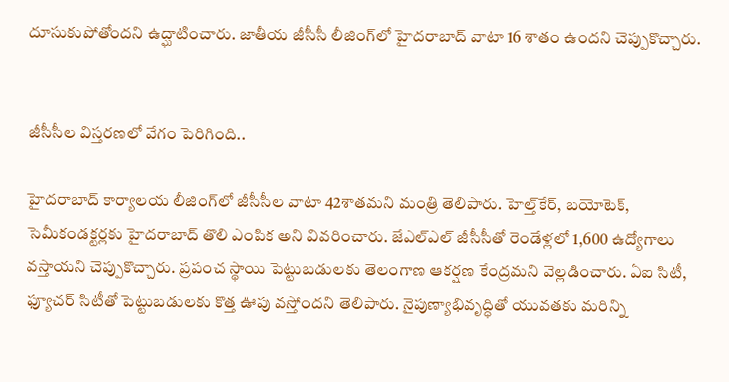దూసుకుపోతోందని ఉద్ఘాటించారు. జాతీయ జీసీసీ లీజింగ్‌లో హైదరాబాద్ వాటా 16 శాతం ఉందని చెప్పుకొచ్చారు.


జీసీసీల విస్తరణలో వేగం పెరిగింది..

హైదరాబాద్ కార్యాలయ లీజింగ్‌లో జీసీసీల వాటా 42శాతమని మంత్రి తెలిపారు. హెల్త్‌కేర్, బయోటెక్, సెమీకండక్టర్లకు హైదరాబాద్ తొలి ఎంపిక అని వివరించారు. జేఎల్‌ఎల్ జీసీసీతో రెండేళ్లలో 1,600 ఉద్యోగాలు వస్తాయని చెప్పుకొచ్చారు. ప్రపంచ స్థాయి పెట్టుబడులకు తెలంగాణ ఆకర్షణ కేంద్రమని వెల్లడించారు. ఏఐ సిటీ, ఫ్యూచర్ సిటీతో పెట్టుబడులకు కొత్త ఊపు వస్తోందని తెలిపారు. నైపుణ్యాభివృద్ధితో యువతకు మరిన్ని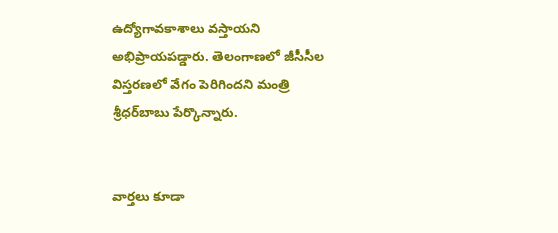ఉద్యోగావకాశాలు వస్తాయని అభిప్రాయపడ్డారు. తెలంగాణలో జీసీసీల విస్తరణలో వేగం పెరిగిందని మంత్రి శ్రీధర్‌బాబు పేర్కొన్నారు.


వార్తలు కూడా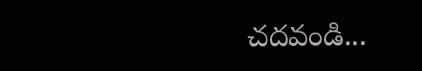చదవండి...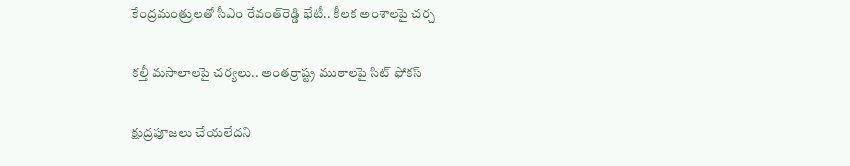కేంద్రమంత్రులతో సీఎం రేవంత్‌రెడ్డి భేటీ.. కీలక అంశాలపై చర్చ

కల్తీ మసాలాలపై చర్యలు.. అంతర్రాష్ట్ర ముఠాలపై సిట్ ఫోకస్

క్షుద్రపూజలు చేయలేదని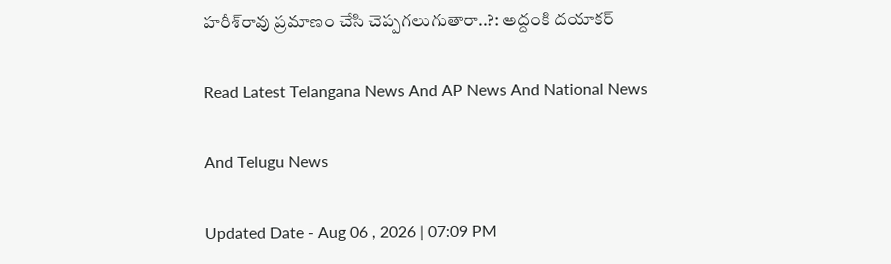హరీశ్‌రావు ప్రమాణం చేసి చెప్పగలుగుతారా..?: అద్దంకి ద‌యాక‌ర్

Read Latest Telangana News And AP News And National News

And Telugu News

Updated Date - Aug 06 , 2026 | 07:09 PM